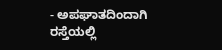- ಅಪಘಾತದಿಂದಾಗಿ ರಸ್ತೆಯಲ್ಲಿ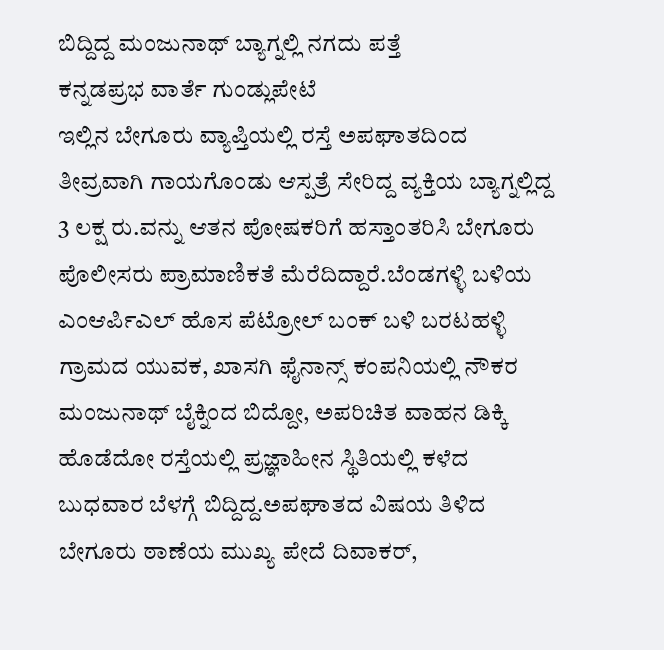ಬಿದ್ದಿದ್ದ ಮಂಜುನಾಥ್ ಬ್ಯಾಗ್ನಲ್ಲಿ ನಗದು ಪತ್ತೆ
ಕನ್ನಡಪ್ರಭ ವಾರ್ತೆ ಗುಂಡ್ಲುಪೇಟೆ
ಇಲ್ಲಿನ ಬೇಗೂರು ವ್ಯಾಪ್ತಿಯಲ್ಲಿ ರಸ್ತೆ ಅಪಘಾತದಿಂದ ತೀವ್ರವಾಗಿ ಗಾಯಗೊಂಡು ಆಸ್ಪತ್ರೆ ಸೇರಿದ್ದ ವ್ಯಕ್ತಿಯ ಬ್ಯಾಗ್ನಲ್ಲಿದ್ದ 3 ಲಕ್ಷ ರು.ವನ್ನು ಆತನ ಪೋಷಕರಿಗೆ ಹಸ್ತಾಂತರಿಸಿ ಬೇಗೂರು ಪೊಲೀಸರು ಪ್ರಾಮಾಣಿಕತೆ ಮೆರೆದಿದ್ದಾರೆ.ಬೆಂಡಗಳ್ಳಿ ಬಳಿಯ ಎಂಆರ್ಪಿಎಲ್ ಹೊಸ ಪೆಟ್ರೋಲ್ ಬಂಕ್ ಬಳಿ ಬರಟಹಳ್ಳಿ ಗ್ರಾಮದ ಯುವಕ, ಖಾಸಗಿ ಫೈನಾನ್ಸ್ ಕಂಪನಿಯಲ್ಲಿ ನೌಕರ ಮಂಜುನಾಥ್ ಬೈಕ್ನಿಂದ ಬಿದ್ದೋ, ಅಪರಿಚಿತ ವಾಹನ ಡಿಕ್ಕಿ ಹೊಡೆದೋ ರಸ್ತೆಯಲ್ಲಿ ಪ್ರಜ್ಞಾಹೀನ ಸ್ಥಿತಿಯಲ್ಲಿ ಕಳೆದ ಬುಧವಾರ ಬೆಳಗ್ಗೆ ಬಿದ್ದಿದ್ದ.ಅಪಘಾತದ ವಿಷಯ ತಿಳಿದ ಬೇಗೂರು ಠಾಣೆಯ ಮುಖ್ಯ ಪೇದೆ ದಿವಾಕರ್,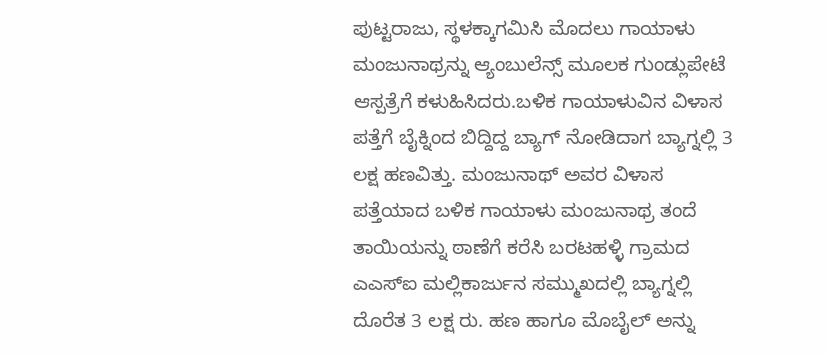ಪುಟ್ಟರಾಜು, ಸ್ಥಳಕ್ಕಾಗಮಿಸಿ ಮೊದಲು ಗಾಯಾಳು ಮಂಜುನಾಥ್ರನ್ನು ಆ್ಯಂಬುಲೆನ್ಸ್ ಮೂಲಕ ಗುಂಡ್ಲುಪೇಟೆ ಆಸ್ಪತ್ರೆಗೆ ಕಳುಹಿಸಿದರು.ಬಳಿಕ ಗಾಯಾಳುವಿನ ವಿಳಾಸ ಪತ್ತೆಗೆ ಬೈಕ್ನಿಂದ ಬಿದ್ದಿದ್ದ ಬ್ಯಾಗ್ ನೋಡಿದಾಗ ಬ್ಯಾಗ್ನಲ್ಲಿ 3 ಲಕ್ಷ ಹಣವಿತ್ತು. ಮಂಜುನಾಥ್ ಅವರ ವಿಳಾಸ ಪತ್ತೆಯಾದ ಬಳಿಕ ಗಾಯಾಳು ಮಂಜುನಾಥ್ರ ತಂದೆ ತಾಯಿಯನ್ನು ಠಾಣೆಗೆ ಕರೆಸಿ ಬರಟಹಳ್ಳಿ ಗ್ರಾಮದ ಎಎಸ್ಐ ಮಲ್ಲಿಕಾರ್ಜುನ ಸಮ್ಮುಖದಲ್ಲಿ ಬ್ಯಾಗ್ನಲ್ಲಿ ದೊರೆತ 3 ಲಕ್ಷ ರು. ಹಣ ಹಾಗೂ ಮೊಬೈಲ್ ಅನ್ನು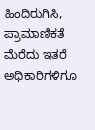ಹಿಂದಿರುಗಿಸಿ, ಪ್ರಾಮಾಣಿಕತೆ ಮೆರೆದು ಇತರೆ ಅಧಿಕಾರಿಗಳಿಗೂ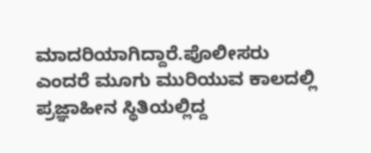ಮಾದರಿಯಾಗಿದ್ದಾರೆ.ಪೊಲೀಸರು ಎಂದರೆ ಮೂಗು ಮುರಿಯುವ ಕಾಲದಲ್ಲಿ ಪ್ರಜ್ಞಾಹೀನ ಸ್ಥಿತಿಯಲ್ಲಿದ್ದ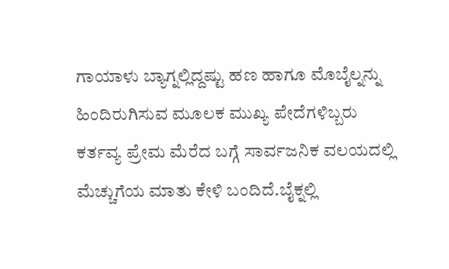ಗಾಯಾಳು ಬ್ಯಾಗ್ನಲ್ಲಿದ್ದಷ್ಟು ಹಣ ಹಾಗೂ ಮೊಬೈಲ್ನನ್ನು ಹಿಂದಿರುಗಿಸುವ ಮೂಲಕ ಮುಖ್ಯ ಪೇದೆಗಳಿಬ್ಬರು ಕರ್ತವ್ಯ ಪ್ರೇಮ ಮೆರೆದ ಬಗ್ಗೆ ಸಾರ್ವಜನಿಕ ವಲಯದಲ್ಲಿ ಮೆಚ್ಚುಗೆಯ ಮಾತು ಕೇಳಿ ಬಂದಿದೆ.ಬೈಕ್ನಲ್ಲಿ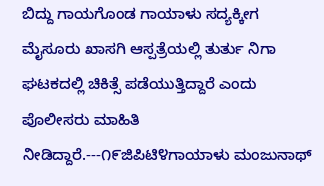ಬಿದ್ದು ಗಾಯಗೊಂಡ ಗಾಯಾಳು ಸದ್ಯಕ್ಕೀಗ ಮೈಸೂರು ಖಾಸಗಿ ಆಸ್ಪತ್ರೆಯಲ್ಲಿ ತುರ್ತು ನಿಗಾ ಘಟಕದಲ್ಲಿ ಚಿಕಿತ್ಸೆ ಪಡೆಯುತ್ತಿದ್ದಾರೆ ಎಂದು ಪೊಲೀಸರು ಮಾಹಿತಿ ನೀಡಿದ್ದಾರೆ.---೧೯ಜಿಪಿಟಿ೪ಗಾಯಾಳು ಮಂಜುನಾಥ್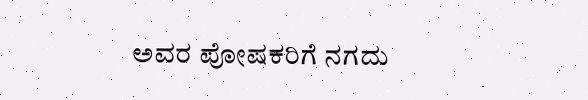ಅವರ ಪೋಷಕರಿಗೆ ನಗದು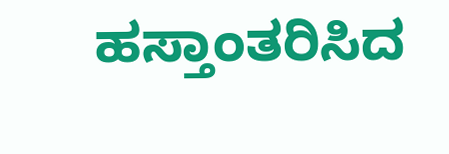ಹಸ್ತಾಂತರಿಸಿದ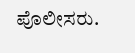ಪೊಲೀಸರು.